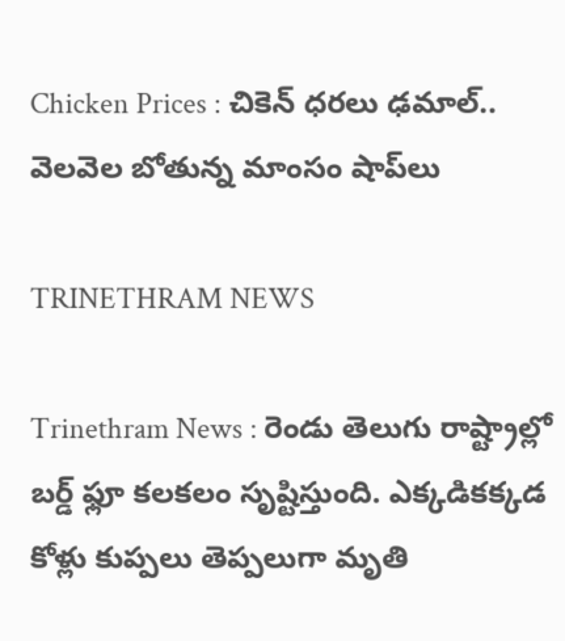Chicken Prices : చికెన్‌ ధరలు ఢమాల్‌.. వెలవెల బోతున్న మాంసం షాప్‌లు

TRINETHRAM NEWS

Trinethram News : రెండు తెలుగు రాష్ట్రాల్లో బర్డ్ ఫ్లూ కలకలం సృష్టిస్తుంది. ఎక్కడికక్కడ కోళ్లు కుప్పలు తెప్పలుగా మృతి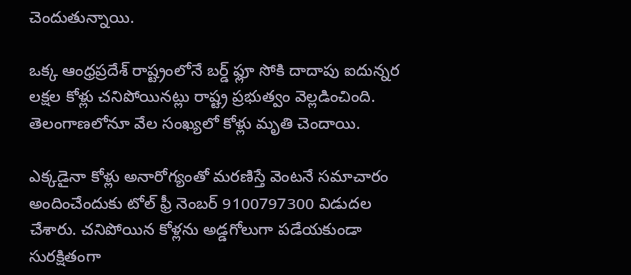చెందుతున్నాయి.

ఒక్క ఆంధ్రప్రదేశ్‌ రాష్ట్రంలోనే బర్డ్ ఫ్లూ సోకి దాదాపు ఐదున్నర లక్షల కోళ్లు చనిపోయినట్లు రాష్ట్ర ప్రభుత్వం వెల్లడించింది. తెలంగాణలోనూ వేల సంఖ్యలో కోళ్లు మృతి చెందాయి.

ఎక్కడైనా కోళ్లు అనారోగ్యంతో మరణిస్తే వెంటనే సమాచారం అందించేందుకు టోల్ ఫ్రీ నెంబర్ 9100797300 విడుదల చేశారు. చనిపోయిన కోళ్లను అడ్డగోలుగా పడేయకుండా సురక్షితంగా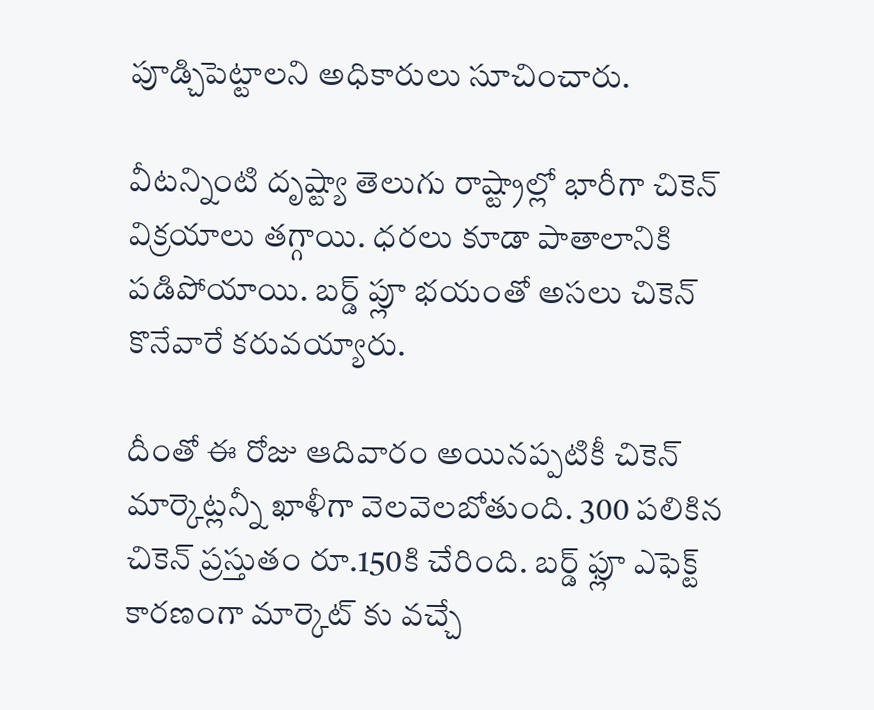పూడ్చిపెట్టాలని అధికారులు సూచించారు.

వీటన్నింటి దృష్ట్యా తెలుగు రాష్ట్రాల్లో భారీగా చికెన్‌ విక్రయాలు తగ్గాయి. ధరలు కూడా పాతాలానికి పడిపోయాయి. బర్డ్ ప్లూ భయంతో అసలు చికెన్ కొనేవారే కరువయ్యారు.

దీంతో ఈ రోజు ఆదివారం అయినప్పటికీ చికెన్ మార్కెట్లన్నీ ఖాళీగా వెలవెలబోతుంది. 300 పలికిన చికెన్ ప్రస్తుతం రూ.150కి చేరింది. బర్డ్ ఫ్లూ ఎఫెక్ట్ కారణంగా మార్కెట్ కు వచ్చే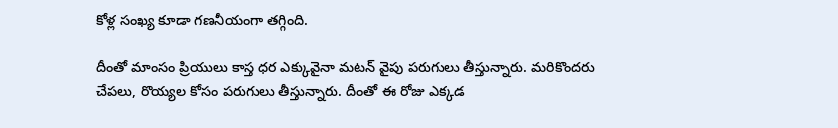కోళ్ల సంఖ్య కూడా గణనీయంగా తగ్గింది.

దీంతో మాంసం ప్రియులు కాస్త ధర ఎక్కువైనా మటన్‌ వైపు పరుగులు తీస్తున్నారు. మరికొందరు చేపలు, రొయ్యల కోసం పరుగులు తీస్తున్నారు. దీంతో ఈ రోజు ఎక్కడ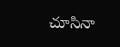చూసినా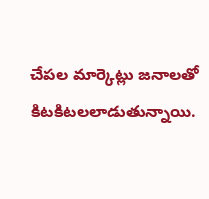చేపల మార్కెట్లు జనాలతో కిటకిటలలాడుతున్నాయి.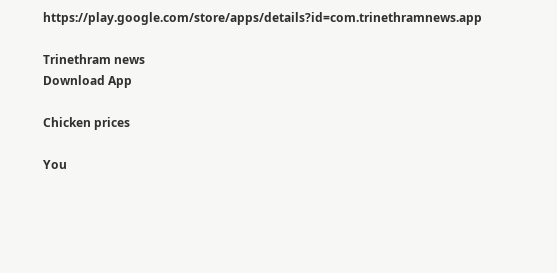https://play.google.com/store/apps/details?id=com.trinethramnews.app

Trinethram news
Download App

Chicken prices

You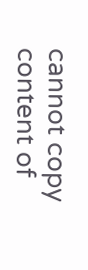cannot copy content of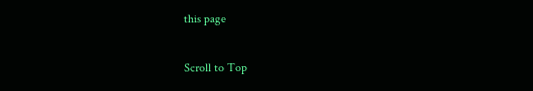this page

Scroll to Top